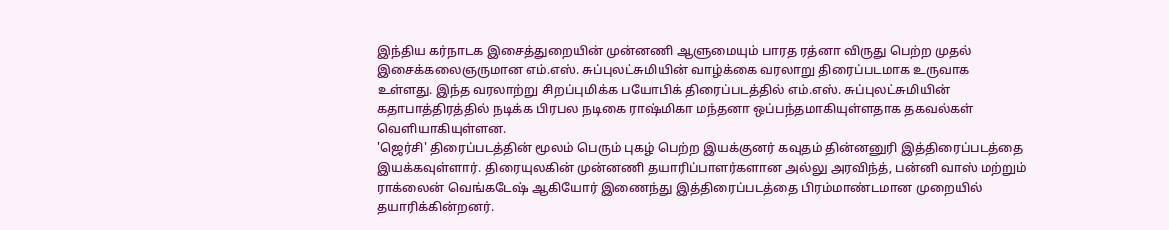இந்திய கர்நாடக இசைத்துறையின் முன்னணி ஆளுமையும் பாரத ரத்னா விருது பெற்ற முதல் இசைக்கலைஞருமான எம்.எஸ். சுப்புலட்சுமியின் வாழ்க்கை வரலாறு திரைப்படமாக உருவாக உள்ளது. இந்த வரலாற்று சிறப்புமிக்க பயோபிக் திரைப்படத்தில் எம்.எஸ். சுப்புலட்சுமியின் கதாபாத்திரத்தில் நடிக்க பிரபல நடிகை ராஷ்மிகா மந்தனா ஒப்பந்தமாகியுள்ளதாக தகவல்கள் வெளியாகியுள்ளன.
'ஜெர்சி' திரைப்படத்தின் மூலம் பெரும் புகழ் பெற்ற இயக்குனர் கவுதம் தின்னனுரி இத்திரைப்படத்தை இயக்கவுள்ளார். திரையுலகின் முன்னணி தயாரிப்பாளர்களான அல்லு அரவிந்த், பன்னி வாஸ் மற்றும் ராக்லைன் வெங்கடேஷ் ஆகியோர் இணைந்து இத்திரைப்படத்தை பிரம்மாண்டமான முறையில் தயாரிக்கின்றனர்.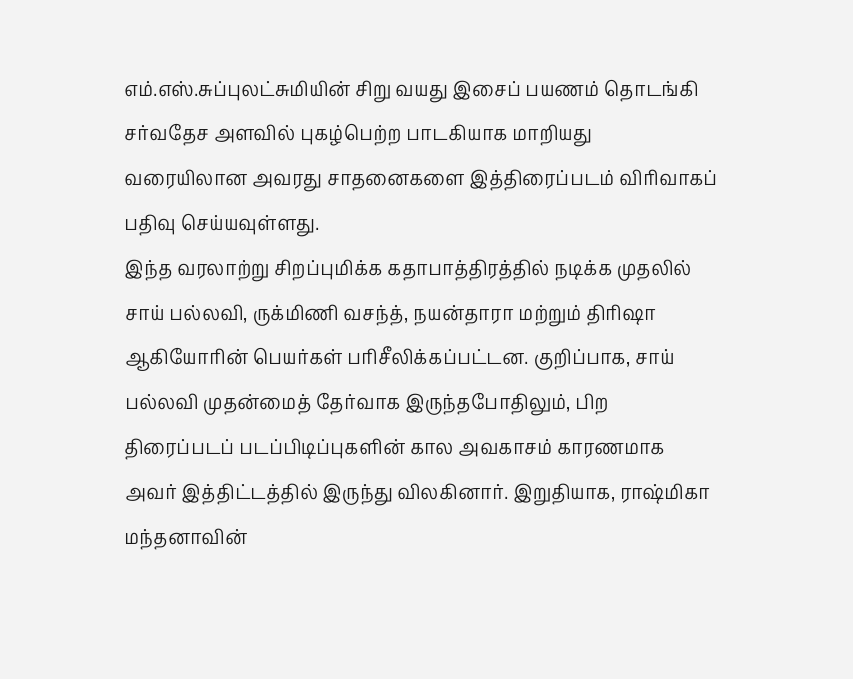எம்.எஸ்.சுப்புலட்சுமியின் சிறு வயது இசைப் பயணம் தொடங்கி சர்வதேச அளவில் புகழ்பெற்ற பாடகியாக மாறியது வரையிலான அவரது சாதனைகளை இத்திரைப்படம் விரிவாகப் பதிவு செய்யவுள்ளது.
இந்த வரலாற்று சிறப்புமிக்க கதாபாத்திரத்தில் நடிக்க முதலில் சாய் பல்லவி, ருக்மிணி வசந்த், நயன்தாரா மற்றும் திரிஷா ஆகியோரின் பெயர்கள் பரிசீலிக்கப்பட்டன. குறிப்பாக, சாய் பல்லவி முதன்மைத் தேர்வாக இருந்தபோதிலும், பிற திரைப்படப் படப்பிடிப்புகளின் கால அவகாசம் காரணமாக அவர் இத்திட்டத்தில் இருந்து விலகினார். இறுதியாக, ராஷ்மிகா மந்தனாவின்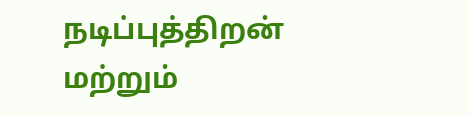நடிப்புத்திறன் மற்றும்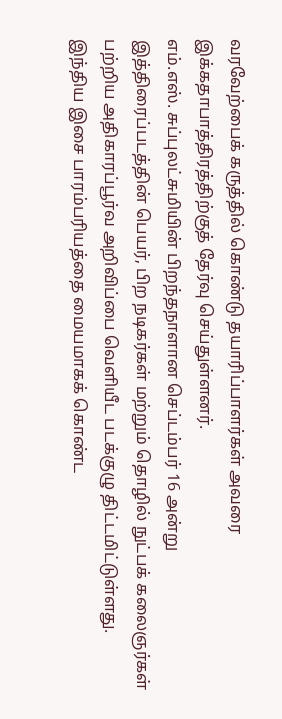வரவேற்பைக் கருத்தில் கொண்டு தயாரிப்பாளர்கள் அவரை இக்கதாபாத்திரத்திற்குத் தேர்வு செய்துள்ளனர்.
எம்.எஸ். சுப்புலட்சுமியின் பிறந்தநாளான செப்டம்பர் 16 அன்று இத்திரைப்படத்தின் பெயர், பிற நடிகர்கள் மற்றும் தொழில் நுட்பக் கலைஞர்கள் பற்றிய அதிகாரப்பூர்வ அறிவிப்பை வெளியீட படக்குழு திட்டமிட்டுள்ளது. இந்திய இசை பாரம்பரியத்தை மையமாகக் கொண்ட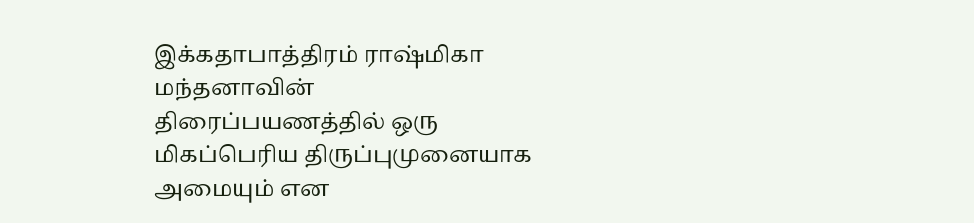இக்கதாபாத்திரம் ராஷ்மிகா மந்தனாவின் திரைப்பயணத்தில் ஒரு மிகப்பெரிய திருப்புமுனையாக அமையும் என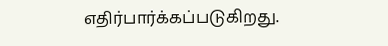எதிர்பார்க்கப்படுகிறது.